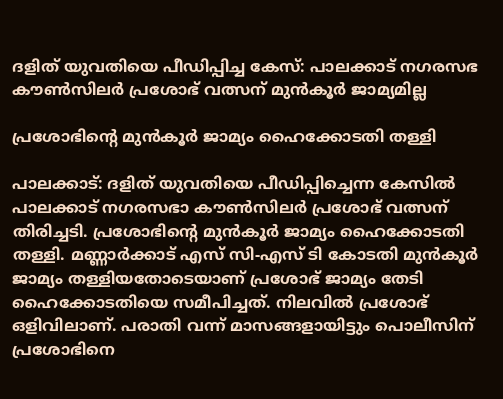ദളിത് യുവതിയെ പീഡിപ്പിച്ച കേസ്: പാലക്കാട് നഗരസഭ കൗണ്‍സിലര്‍ പ്രശോഭ് വത്സന് മുന്‍കൂര്‍ ജാമ്യമില്ല

പ്രശോഭിന്റെ മുന്‍കൂര്‍ ജാമ്യം ഹൈക്കോടതി തള്ളി

പാലക്കാട്: ദളിത് യുവതിയെ പീഡിപ്പിച്ചെന്ന കേസില്‍ പാലക്കാട് നഗരസഭാ കൗണ്‍സിലര്‍ പ്രശോഭ് വത്സന് തിരിച്ചടി. പ്രശോഭിന്റെ മുന്‍കൂര്‍ ജാമ്യം ഹൈക്കോടതി തള്ളി. മണ്ണാര്‍ക്കാട് എസ് സി-എസ് ടി കോടതി മുന്‍കൂര്‍ ജാമ്യം തള്ളിയതോടെയാണ് പ്രശോഭ് ജാമ്യം തേടി ഹൈക്കോടതിയെ സമീപിച്ചത്. നിലവില്‍ പ്രശോഭ് ഒളിവിലാണ്. പരാതി വന്ന് മാസങ്ങളായിട്ടും പൊലീസിന് പ്രശോഭിനെ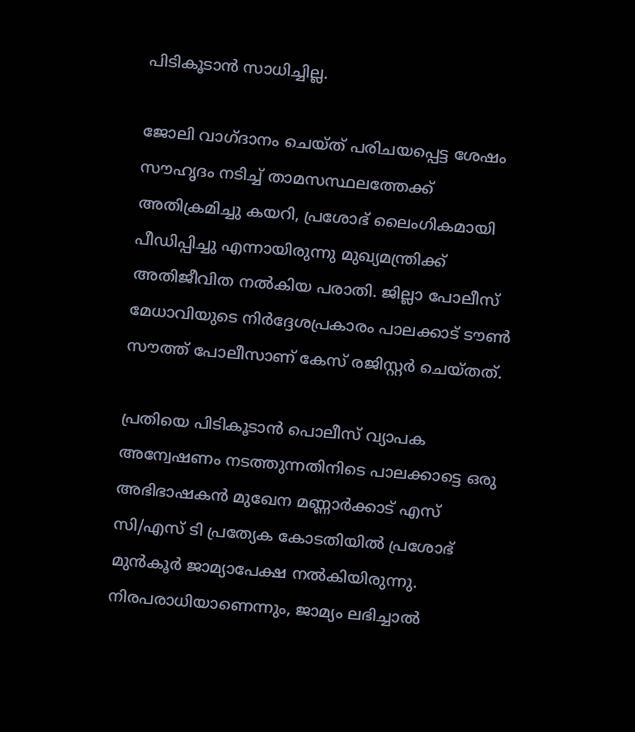പിടികൂടാന്‍ സാധിച്ചില്ല.

ജോലി വാഗ്ദാനം ചെയ്ത് പരിചയപ്പെട്ട ശേഷം സൗഹൃദം നടിച്ച് താമസസ്ഥലത്തേക്ക് അതിക്രമിച്ചു കയറി, പ്രശോഭ് ലൈംഗികമായി പീഡിപ്പിച്ചു എന്നായിരുന്നു മുഖ്യമന്ത്രിക്ക് അതിജീവിത നല്‍കിയ പരാതി. ജില്ലാ പോലീസ് മേധാവിയുടെ നിര്‍ദ്ദേശപ്രകാരം പാലക്കാട് ടൗണ്‍ സൗത്ത് പോലീസാണ് കേസ് രജിസ്റ്റര്‍ ചെയ്തത്.

പ്രതിയെ പിടികൂടാന്‍ പൊലീസ് വ്യാപക അന്വേഷണം നടത്തുന്നതിനിടെ പാലക്കാട്ടെ ഒരു അഭിഭാഷകന്‍ മുഖേന മണ്ണാര്‍ക്കാട് എസ് സി/എസ് ടി പ്രത്യേക കോടതിയില്‍ പ്രശോഭ് മുന്‍കൂര്‍ ജാമ്യാപേക്ഷ നല്‍കിയിരുന്നു. നിരപരാധിയാണെന്നും, ജാമ്യം ലഭിച്ചാല്‍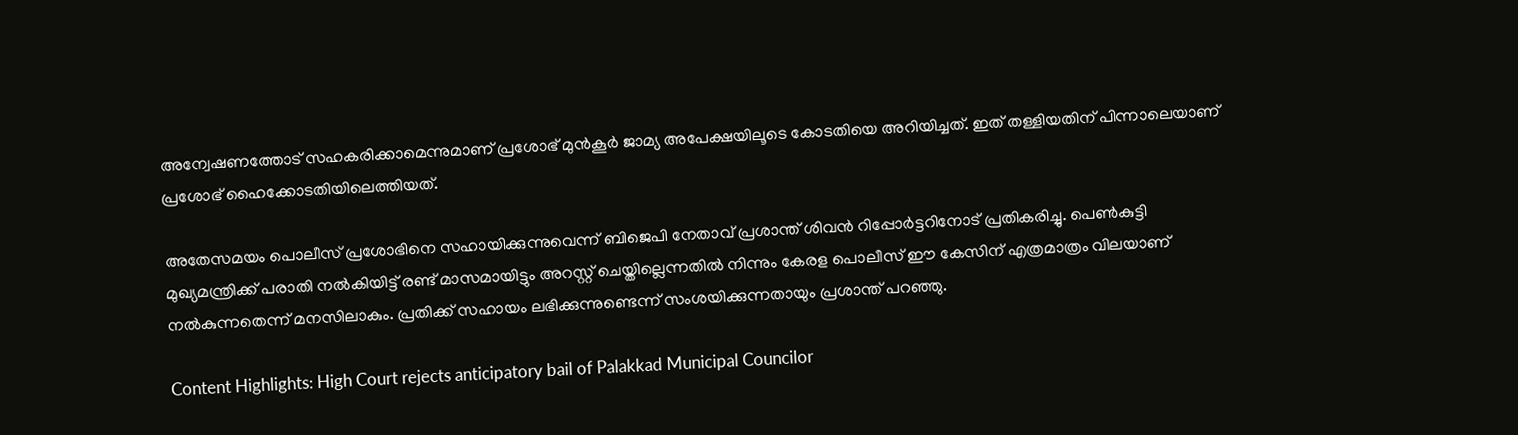അന്വേഷണത്തോട് സഹകരിക്കാമെന്നുമാണ് പ്രശോഭ് മുന്‍കൂര്‍ ജാമ്യ അപേക്ഷയിലൂടെ കോടതിയെ അറിയിച്ചത്. ഇത് തള്ളിയതിന് പിന്നാലെയാണ് പ്രശോഭ് ഹൈക്കോടതിയിലെത്തിയത്.

അതേസമയം പൊലീസ് പ്രശോഭിനെ സഹായിക്കുന്നുവെന്ന് ബിജെപി നേതാവ് പ്രശാന്ത് ശിവന്‍ റിപ്പോര്‍ട്ടറിനോട് പ്രതികരിച്ചു. പെണ്‍കുട്ടി മുഖ്യമന്ത്രിക്ക് പരാതി നല്‍കിയിട്ട് രണ്ട് മാസമായിട്ടും അറസ്റ്റ് ചെയ്തില്ലെന്നതില്‍ നിന്നും കേരള പൊലീസ് ഈ കേസിന് എത്രമാത്രം വിലയാണ് നല്‍കുന്നതെന്ന് മനസിലാകും. പ്രതിക്ക് സഹായം ലഭിക്കുന്നുണ്ടെന്ന് സംശയിക്കുന്നതായും പ്രശാന്ത് പറഞ്ഞു.

Content Highlights: High Court rejects anticipatory bail of Palakkad Municipal Councilor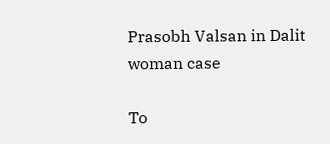Prasobh Valsan in Dalit woman case

To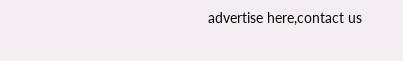advertise here,contact us